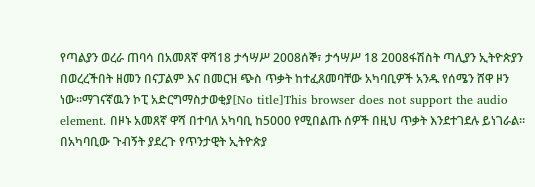የጣልያን ወረራ ጠባሳ በአመጸኛ ዋሻ18 ታኅሣሥ 2008ሰኞ፣ ታኅሣሥ 18 2008ፋሽስት ጣሊያን ኢትዮጵያን በወረረችበት ዘመን በናፓልም እና በመርዝ ጭስ ጥቃት ከተፈጸመባቸው አካባቢዎች አንዱ የሰሜን ሸዋ ዞን ነው።ማገናኛዉን ኮፒ አድርግማስታወቂያ[No title]This browser does not support the audio element. በዞኑ አመጸኛ ዋሻ በተባለ አካባቢ ከ5000 የሚበልጡ ሰዎች በዚህ ጥቃት እንደተገደሉ ይነገራል። በአካባቢው ጉብኝት ያደረጉ የጥንታዊት ኢትዮጵያ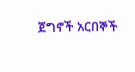ጀግኖች አርበኞች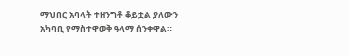ማህበር አባላት ተዘንግቶ ቆይቷል ያለውን አካባቢ የማስተዋወቅ ዓላማ ሰንቀዋል።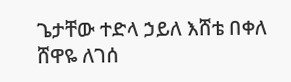ጌታቸው ተድላ ኃይለ እሸቴ በቀለ ሸዋዬ ለገሰ